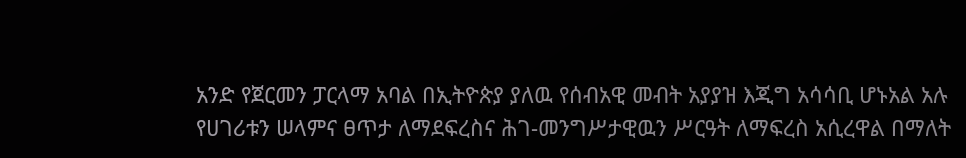አንድ የጀርመን ፓርላማ አባል በኢትዮጵያ ያለዉ የሰብአዊ መብት አያያዝ እጂግ አሳሳቢ ሆኑአል አሉ
የሀገሪቱን ሠላምና ፀጥታ ለማደፍረስና ሕገ-መንግሥታዊዉን ሥርዓት ለማፍረስ አሲረዋል በማለት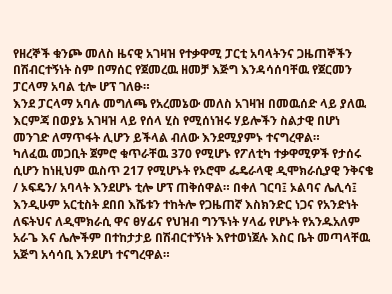የዘረኞች ቁንጮ መለስ ዜናዊ አገዛዝ የተቃዋሚ ፓርቲ አባላትንና ጋዜጠኞችን በሽብርተኝነት ስም በማሰር የጀመረዉ ዘመቻ እጅግ እንዳሳሰባቸዉ የጀርመን ፓርላማ አባል ቲሎ ሆፕ ገለፁ።
እንደ ፓርላማ አባሉ መግለጫ የአረመኔው መለስ አገዛዝ በመዉሰድ ላይ ያለዉ እርምጃ በወያኔ አገዛዝ ላይ የሰላ ሂስ የሚሰነዝሩ ሃይሎችን ስልታዊ በሆነ መንገድ ለማጥፋት ሊሆን ይችላል ብለው እንደሚያምኑ ተናግረዋል።
ካለፈዉ መጋቢት ጀምሮ ቁጥራቸዉ 370 የሚሆኑ የፖለቲካ ተቃዋሚዎች የታሰሩ ሲሆን ከነዚህም ዉስጥ 217 የሚሆኑት የኦሮሞ ፌዴራላዊ ዲሞክራሲያዊ ንቅናቄ / ኦፍዴን/ አባላት እንደሆኑ ቲሎ ሆፕ ጠቅሰዋል። በቀለ ገርባ፤ ኦልባና ሌሊሳ፤ እንዲሁም አርቲስት ደበበ እሼቱን ተከትሎ የጋዜጠኛ እስክንድር ነጋና የአንድነት ለፍትህና ለዲሞክራሲ ዋና ፀሃፊና የህዝብ ግንኙነት ሃላፊ የሆኑት የአንዱአለም አራጌ እና ሌሎችም በተከታታይ በሽብርተኝነት እየተወነጀሉ እስር ቤት መጣላቸዉ አጅግ አሳሳቢ እንደሆነ ተናግረዋል።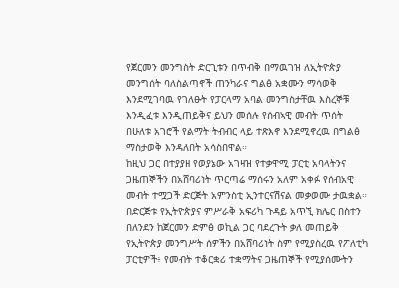የጀርመን መንግስት ድርጊቱን በጥብቅ በማዉገዝ ለኢትዮጵያ መንግሰት ባለስልጣኖች ጠንካራና ግልፅ አቋሙን ማሳወቅ እንደሚገባዉ የገለፁት የፓርላማ አባል መንግስታቸዉ እስረኞቹ እንዲፈቱ እንዲጠይቅና ይህን መሰሉ የሰብኣዊ መብት ጥሰት በሁለቱ አገሮች የልማት ትብብር ላይ ተጽእኖ እንደሚኖረዉ በግልፅ ማስታወቅ እንዳለበት አሳስበዋል።
ከዚህ ጋር በተያያዘ የወያኔው አገዛዝ የተቃዋሚ ፓርቲ አባላትንና ጋዜጠኞችን በአሸባሪነት ጥርጣሬ ማሰሩን አለም አቀፉ የሰብአዊ መብት ተሟጋች ድርጅት አምንስቲ ኢንተርናሽናል መቃወሙ ታዉቋል።
በድርጅቱ የኢትዮጵያና ምሥራቅ አፍሪካ ጉዳይ አጥኚ ክሌር በስተን በለንደን ከጀርመን ድምፅ ወኪል ጋር ባደረጉት ቃለ መጠይቅ የኢትዮጵያ መንግሥት ሰዎችን በአሸባሪነት ስም የሚያስረዉ የፖለቲካ ፓርቲዎች፥ የመብት ተቆርቋሪ ተቋማትና ጋዜጠኞች የሚያሰሙትን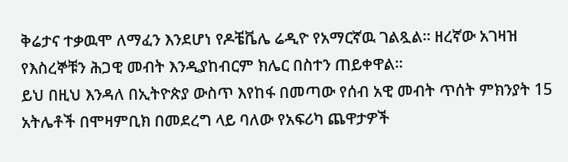ቅሬታና ተቃዉሞ ለማፈን እንደሆነ የዶቼቬሌ ሬዲዮ የአማርኛዉ ገልጿል። ዘረኛው አገዛዝ የእስረኞቹን ሕጋዊ መብት እንዲያከብርም ክሌር በስተን ጠይቀዋል።
ይህ በዚህ እንዳለ በኢትዮጵያ ውስጥ እየከፋ በመጣው የሰብ አዊ መብት ጥሰት ምክንያት 15 አትሌቶች በሞዛምቢክ በመደረግ ላይ ባለው የአፍሪካ ጨዋታዎች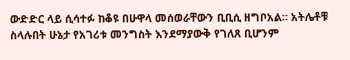ውድድር ላይ ሲሳተፉ ከቆዩ በሁዋላ መሰወራቸውን ቢቢሲ ዘግቦአል። አትሌቶቹ ስላሉበት ሁኔታ የአገሪቱ መንግስት እንደማያውቅ የገለጸ ቢሆንም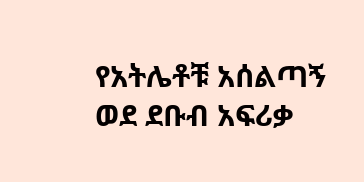የአትሌቶቹ አሰልጣኝ ወደ ደቡብ አፍሪቃ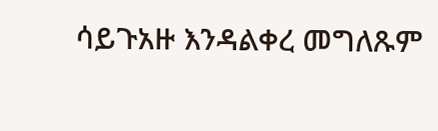ሳይጉአዙ እንዳልቀረ መግለጹም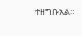ተዘግቡአል።